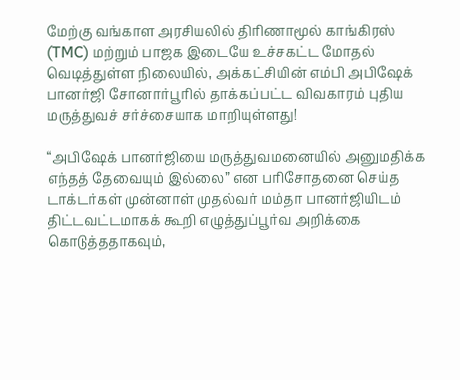மேற்கு வங்காள அரசியலில் திரிணாமூல் காங்கிரஸ் (TMC) மற்றும் பாஜக இடையே உச்சகட்ட மோதல் வெடித்துள்ள நிலையில், அக்கட்சியின் எம்பி அபிஷேக் பானர்ஜி சோனார்பூரில் தாக்கப்பட்ட விவகாரம் புதிய மருத்துவச் சர்ச்சையாக மாறியுள்ளது!

“அபிஷேக் பானர்ஜியை மருத்துவமனையில் அனுமதிக்க எந்தத் தேவையும் இல்லை” என பரிசோதனை செய்த டாக்டர்கள் முன்னாள் முதல்வர் மம்தா பானர்ஜியிடம் திட்டவட்டமாகக் கூறி எழுத்துப்பூர்வ அறிக்கை கொடுத்ததாகவும்,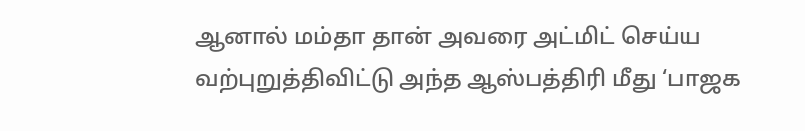ஆனால் மம்தா தான் அவரை அட்மிட் செய்ய வற்புறுத்திவிட்டு அந்த ஆஸ்பத்திரி மீது ‘பாஜக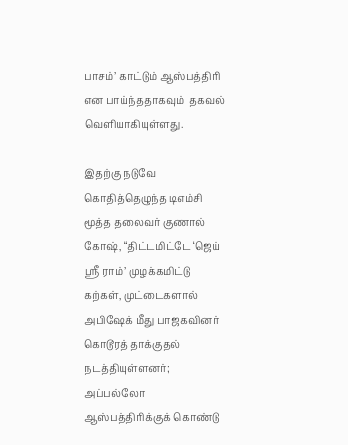பாசம்’ காட்டும் ஆஸ்பத்திரி என பாய்ந்ததாகவும்  தகவல் வெளியாகியுள்ளது.

இதற்கு நடுவே கொதித்தெழுந்த டிஎம்சி மூத்த தலைவர் குணால் கோஷ், “திட்டமிட்டே ‘ஜெய் ஸ்ரீ ராம்’ முழக்கமிட்டு கற்கள், முட்டைகளால் அபிஷேக் மீது பாஜகவினர் கொடூரத் தாக்குதல் நடத்தியுள்ளனர்; அப்பல்லோ ஆஸ்பத்திரிக்குக் கொண்டு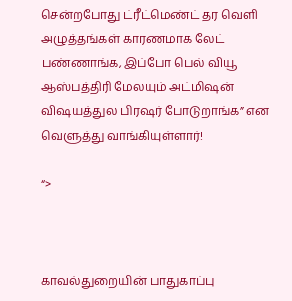சென்றபோது ட்ரீட்மெண்ட் தர வெளி அழுத்தங்கள் காரணமாக லேட் பண்ணாங்க, இப்போ பெல் வியூ ஆஸ்பத்திரி மேலயும் அட்மிஷன் விஷயத்துல பிரஷர் போடுறாங்க” என வெளுத்து வாங்கியுள்ளார்!

“>



காவல்துறையின் பாதுகாப்பு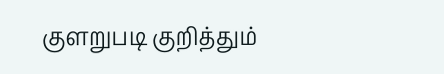குளறுபடி குறித்தும்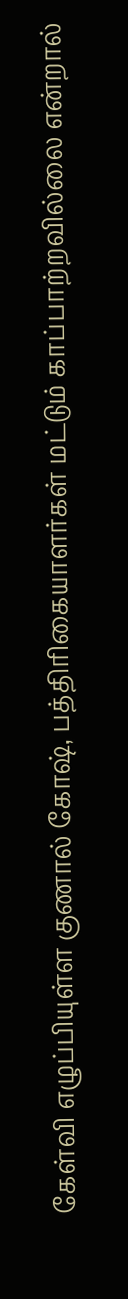கேள்வி எழுப்பியுள்ள குணால் கோஷ், பத்திரிகையாளர்கள் மட்டும் காப்பாற்றவில்லை என்றால்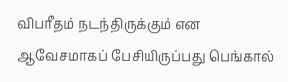விபரீதம் நடந்திருக்கும் என ஆவேசமாகப் பேசியிருப்பது பெங்கால்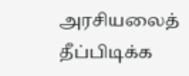அரசியலைத் தீப்பிடிக்க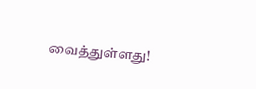வைத்துள்ளது!